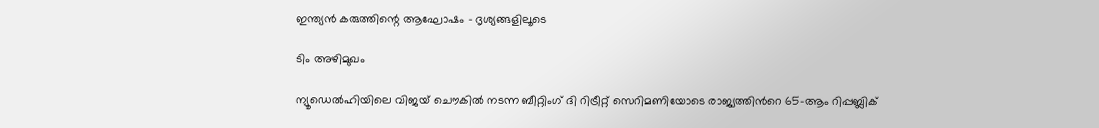ഇന്ത്യൻ കരുത്തിന്റെ ആഘോഷം – ദൃശ്യങ്ങളിലൂടെ

ടിം അഴിമുഖം

ന്യൂഡെല്‍ഹിയിലെ വിജയ് ചൌകില്‍ നടന്ന ബീറ്റിംഗ് ദി റിട്രീറ്റ് സെറിമണിയോടെ രാജ്യത്തിന്‍റെ 65-ആം റിപ്പബ്ലിക്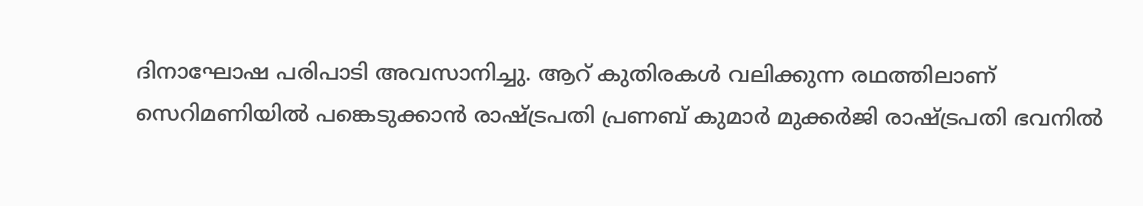ദിനാഘോഷ പരിപാടി അവസാനിച്ചു. ആറ് കുതിരകള്‍ വലിക്കുന്ന രഥത്തിലാണ് സെറിമണിയില്‍ പങ്കെടുക്കാന്‍ രാഷ്ട്രപതി പ്രണബ് കുമാര്‍ മുക്കര്‍ജി രാഷ്ട്രപതി ഭവനില്‍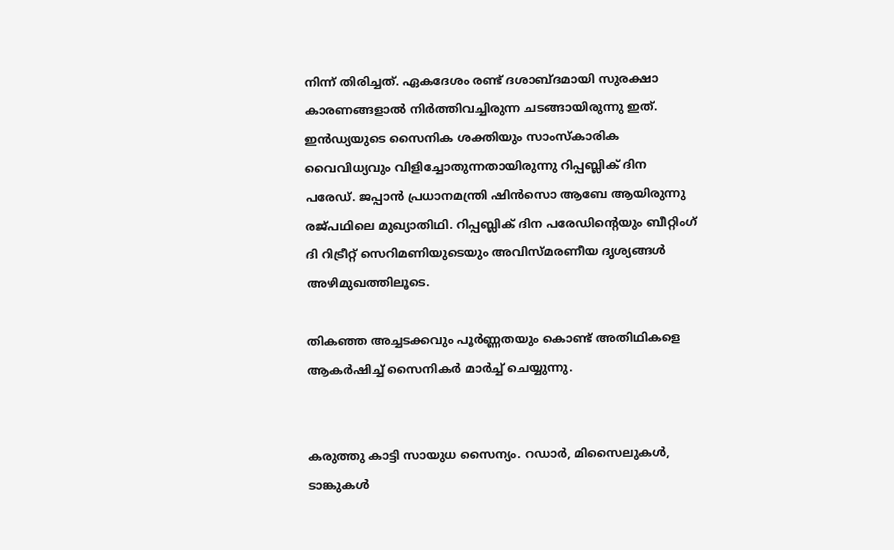നിന്ന് തിരിച്ചത്. ഏകദേശം രണ്ട് ദശാബ്ദമായി സുരക്ഷാ കാരണങ്ങളാല്‍ നിര്‍ത്തിവച്ചിരുന്ന ചടങ്ങായിരുന്നു ഇത്. ഇന്‍ഡ്യയുടെ സൈനിക ശക്തിയും സാംസ്കാരിക വൈവിധ്യവും വിളിച്ചോതുന്നതായിരുന്നു റിപ്പബ്ലിക് ദിന പരേഡ്. ജപ്പാന്‍ പ്രധാനമന്ത്രി ഷിന്‍സൊ ആബേ ആയിരുന്നു രജ്പഥിലെ മുഖ്യാതിഥി. റിപ്പബ്ലിക് ദിന പരേഡിന്റെയും ബീറ്റിംഗ് ദി റിട്രീറ്റ് സെറിമണിയുടെയും അവിസ്മരണീയ ദൃശ്യങ്ങള്‍ അഴിമുഖത്തിലൂടെ.

തികഞ്ഞ അച്ചടക്കവും പൂര്‍ണ്ണതയും കൊണ്ട് അതിഥികളെ ആകര്‍ഷിച്ച് സൈനികര്‍ മാര്‍ച്ച് ചെയ്യുന്നു.


കരുത്തു കാട്ടി സായുധ സൈന്യം. റഡാര്‍, മിസൈലുകള്‍, ടാങ്കുകള്‍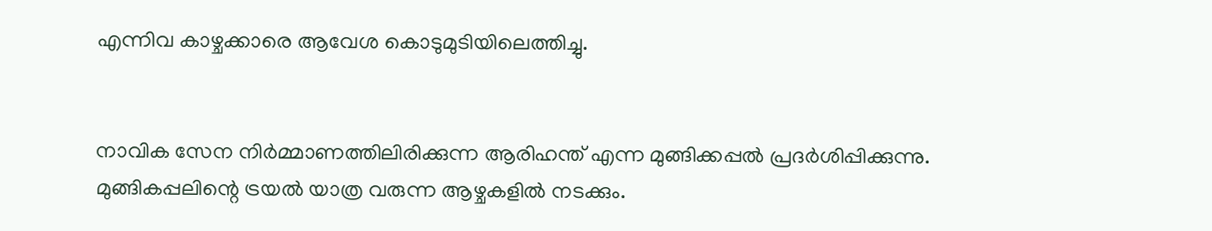എന്നിവ കാഴ്ചക്കാരെ ആവേശ കൊടുമുടിയിലെത്തിച്ചു.


നാവിക സേന നിര്‍മ്മാണത്തിലിരിക്കുന്ന ആരിഹന്ത് എന്ന മുങ്ങിക്കപ്പല്‍ പ്രദര്‍ശിപ്പിക്കുന്നു. മുങ്ങികപ്പലിന്റെ ട്രയല്‍ യാത്ര വരുന്ന ആഴ്ചകളില്‍ നടക്കും.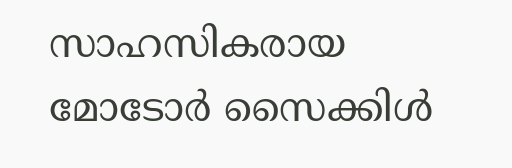സാഹസികരായ മോടോര്‍ സൈക്കിള്‍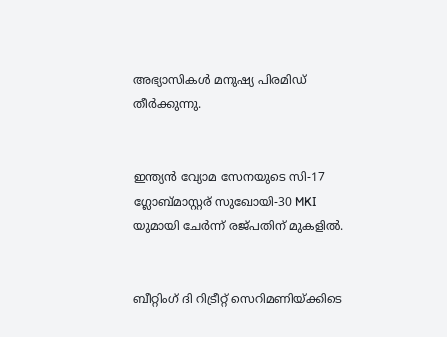അഭ്യാസികള്‍ മനുഷ്യ പിരമിഡ് തീര്‍ക്കുന്നു.


ഇന്ത്യന്‍ വ്യോമ സേനയുടെ സി-17 ഗ്ലോബ്മാസ്റ്റര് സുഖോയി-30 MKI യുമായി ചേര്‍ന്ന് രജ്പതിന് മുകളില്‍.


ബീറ്റിംഗ് ദി റിട്രീറ്റ് സെറിമണിയ്ക്കിടെ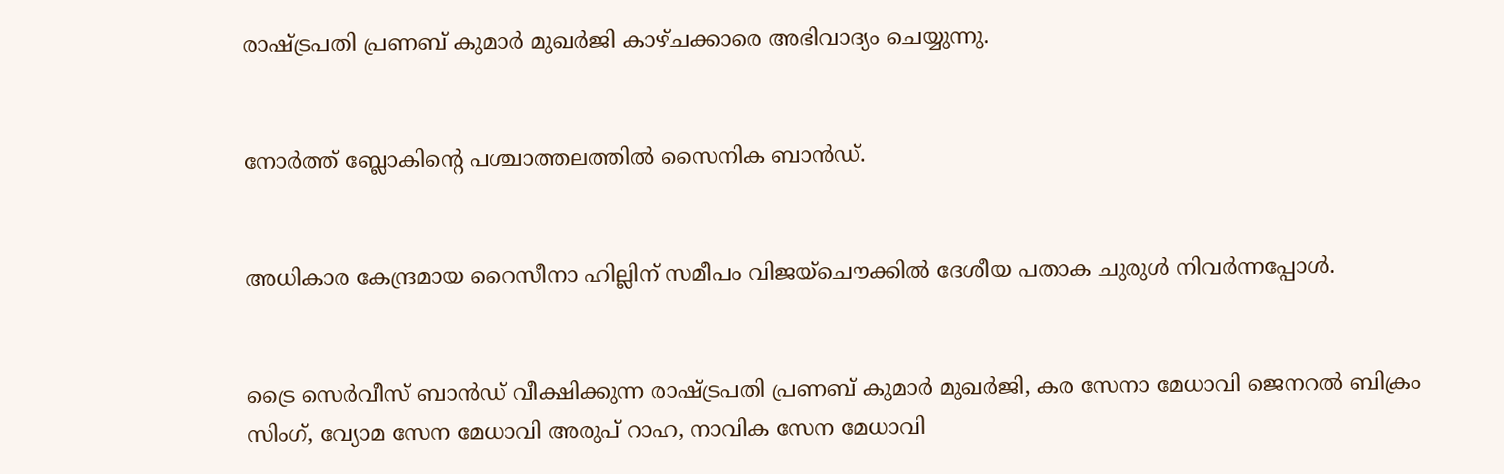രാഷ്ട്രപതി പ്രണബ് കുമാര്‍ മുഖര്‍ജി കാഴ്ചക്കാരെ അഭിവാദ്യം ചെയ്യുന്നു.


നോര്‍ത്ത് ബ്ലോകിന്‍റെ പശ്ചാത്തലത്തില്‍ സൈനിക ബാന്‍ഡ്.


അധികാര കേന്ദ്രമായ റൈസീനാ ഹില്ലിന് സമീപം വിജയ്ചൌക്കില്‍ ദേശീയ പതാക ചുരുള്‍ നിവര്‍ന്നപ്പോള്‍.


ട്രൈ സെര്‍വീസ് ബാന്‍ഡ് വീക്ഷിക്കുന്ന രാഷ്ട്രപതി പ്രണബ് കുമാര്‍ മുഖര്‍ജി, കര സേനാ മേധാവി ജെനറല്‍ ബിക്രം സിംഗ്, വ്യോമ സേന മേധാവി അരുപ് റാഹ, നാവിക സേന മേധാവി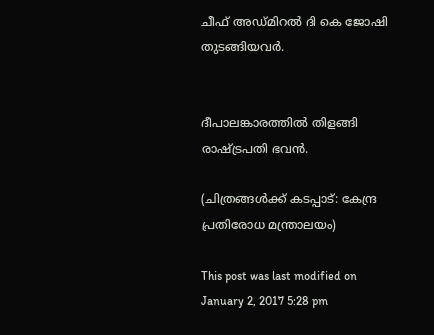ചീഫ് അഡ്മിറല്‍ ദി കെ ജോഷി തുടങ്ങിയവര്‍.


ദീപാലങ്കാരത്തില്‍ തിളങ്ങി രാഷ്ട്രപതി ഭവന്‍.

(ചിത്രങ്ങള്‍ക്ക് കടപ്പാട്: കേന്ദ്ര പ്രതിരോധ മന്ത്രാലയം)

This post was last modified on January 2, 2017 5:28 pm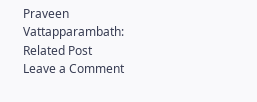Praveen Vattapparambath:
Related Post
Leave a Comment